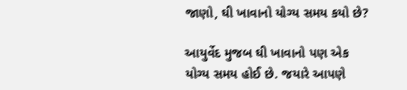જાણો, ઘી ખાવાનો યોગ્ય સમય કયો છે?

આયુર્વેદ મુજબ ઘી ખાવાનો પણ એક યોગ્ય સમય હોઈ છે. જયારે આપણે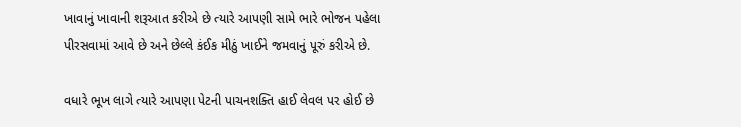ખાવાનું ખાવાની શરૂઆત કરીએ છે ત્યારે આપણી સામે ભારે ભોજન પહેલા પીરસવામાં આવે છે અને છેલ્લે કંઈક મીઠું ખાઈને જમવાનું પૂરું કરીએ છે.

વધારે ભૂખ લાગે ત્યારે આપણા પેટની પાચનશક્તિ હાઈ લેવલ પર હોઈ છે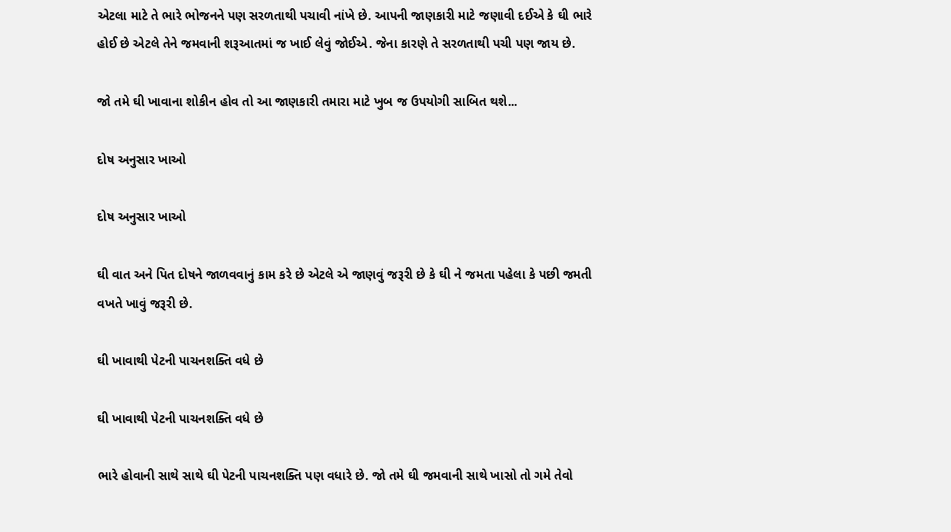એટલા માટે તે ભારે ભોજનને પણ સરળતાથી પચાવી નાંખે છે. આપની જાણકારી માટે જણાવી દઈએ કે ઘી ભારે હોઈ છે એટલે તેને જમવાની શરૂઆતમાં જ ખાઈ લેવું જોઈએ. જેના કારણે તે સરળતાથી પચી પણ જાય છે.

જો તમે ઘી ખાવાના શોકીન હોવ તો આ જાણકારી તમારા માટે ખુબ જ ઉપયોગી સાબિત થશે...

દોષ અનુસાર ખાઓ

દોષ અનુસાર ખાઓ

ઘી વાત અને પિત દોષને જાળવવાનું કામ કરે છે એટલે એ જાણવું જરૂરી છે કે ઘી ને જમતા પહેલા કે પછી જમતી વખતે ખાવું જરૂરી છે.

ઘી ખાવાથી પેટની પાચનશક્તિ વધે છે

ઘી ખાવાથી પેટની પાચનશક્તિ વધે છે

ભારે હોવાની સાથે સાથે ઘી પેટની પાચનશક્તિ પણ વધારે છે. જો તમે ઘી જમવાની સાથે ખાસો તો ગમે તેવો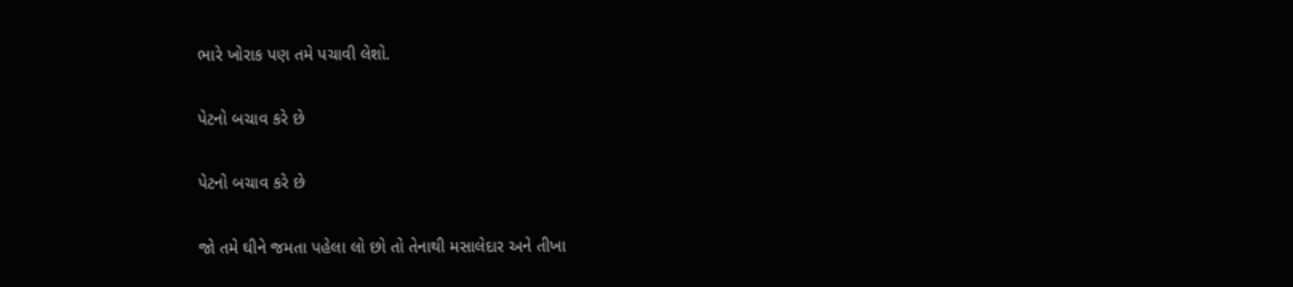ભારે ખોરાક પણ તમે પચાવી લેશો.

પેટનો બચાવ કરે છે

પેટનો બચાવ કરે છે

જો તમે ઘીને જમતા પહેલા લો છો તો તેનાથી મસાલેદાર અને તીખા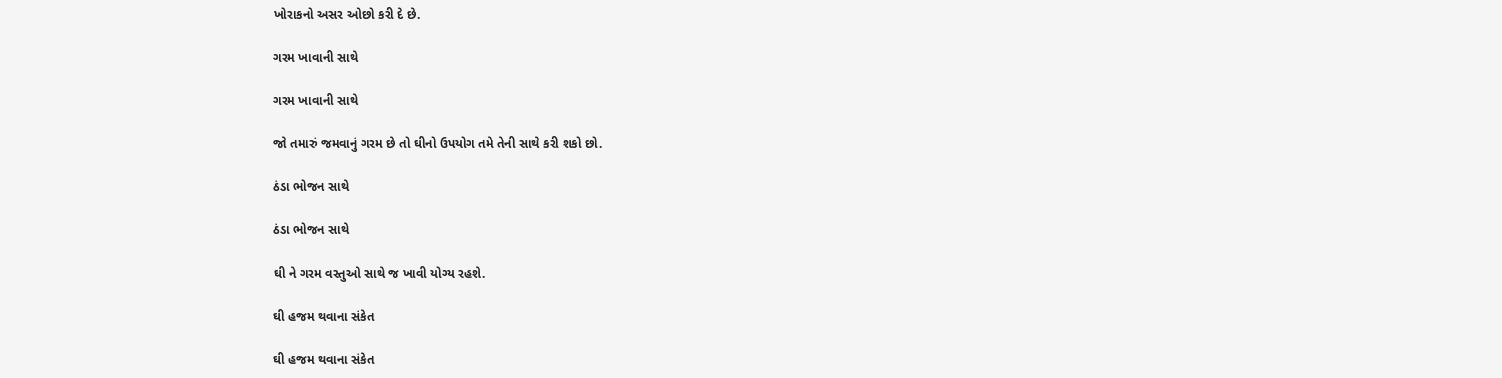ખોરાકનો અસર ઓછો કરી દે છે.

ગરમ ખાવાની સાથે

ગરમ ખાવાની સાથે

જો તમારું જમવાનું ગરમ છે તો ઘીનો ઉપયોગ તમે તેની સાથે કરી શકો છો.

ઠંડા ભોજન સાથે

ઠંડા ભોજન સાથે

ઘી ને ગરમ વસ્તુઓ સાથે જ ખાવી યોગ્ય રહશે.

ઘી હજમ થવાના સંકેત

ઘી હજમ થવાના સંકેત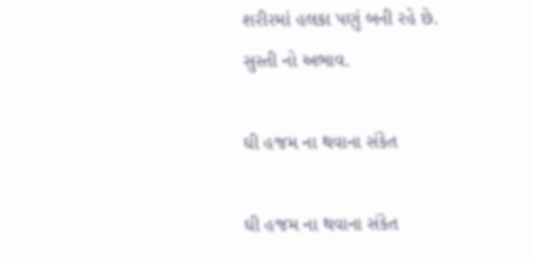શરીરમાં હલકા પણું બની રહે છે.
સુસ્તી નો અભાવ.

ઘી હજમ ના થવાના સંકેત

ઘી હજમ ના થવાના સંકેત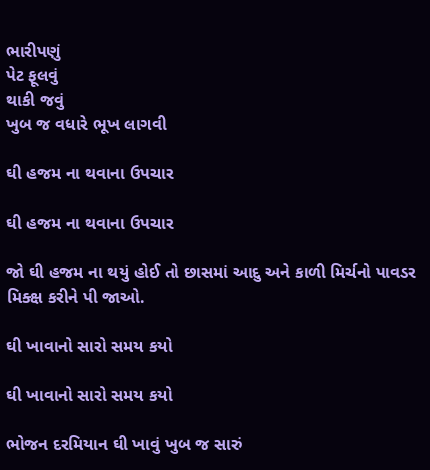ભારીપણું
પેટ ફૂલવું
થાકી જવું
ખુબ જ વધારે ભૂખ લાગવી

ઘી હજમ ના થવાના ઉપચાર

ઘી હજમ ના થવાના ઉપચાર

જો ઘી હજમ ના થયું હોઈ તો છાસમાં આદુ અને કાળી મિર્ચનો પાવડર મિક્ક્ષ કરીને પી જાઓ.

ઘી ખાવાનો સારો સમય કયો

ઘી ખાવાનો સારો સમય કયો

ભોજન દરમિયાન ઘી ખાવું ખુબ જ સારું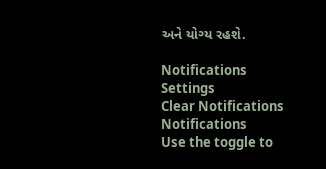અને યોગ્ય રહશે.

Notifications
Settings
Clear Notifications
Notifications
Use the toggle to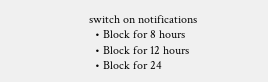switch on notifications
  • Block for 8 hours
  • Block for 12 hours
  • Block for 24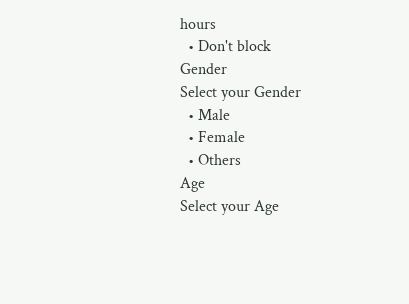hours
  • Don't block
Gender
Select your Gender
  • Male
  • Female
  • Others
Age
Select your Age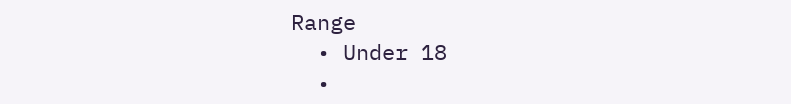Range
  • Under 18
  •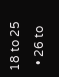18 to 25
  • 26 to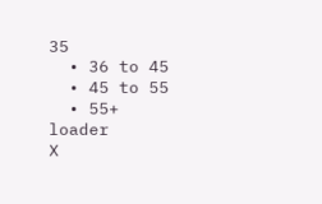35
  • 36 to 45
  • 45 to 55
  • 55+
loader
X